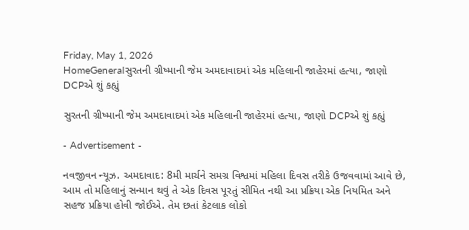Friday, May 1, 2026
HomeGeneralસુરતની ગ્રીષ્માની જેમ અમદાવાદમાં એક મહિલાની જાહેરમાં હત્યા, જાણો DCPએ શું કહ્યું

સુરતની ગ્રીષ્માની જેમ અમદાવાદમાં એક મહિલાની જાહેરમાં હત્યા, જાણો DCPએ શું કહ્યું

- Advertisement -

નવજીવન ન્યૂઝ. અમદાવાદ: 8મી માર્ચને સમગ્ર વિશ્વમાં મહિલા દિવસ તરીકે ઉજવવામાં આવે છે, આમ તો મહિલાનું સન્માન થવું તે એક દિવસ પૂરતું સીમિત નથી આ પ્રક્રિયા એક નિયમિત અને સહજ પ્રક્રિયા હોવી જોઈએ. તેમ છતાં કેટલાક લોકો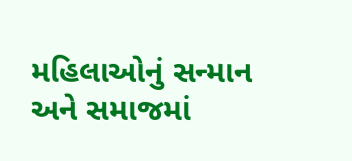મહિલાઓનું સન્માન અને સમાજમાં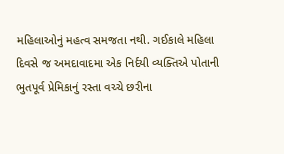મહિલાઓનું મહત્વ સમજતા નથી. ગઈકાલે મહિલા દિવસે જ અમદાવાદમા એક નિર્દયી વ્યક્તિએ પોતાની ભુતપૂર્વ પ્રેમિકાનું રસ્તા વચ્ચે છરીના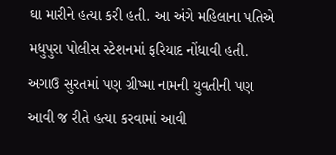ઘા મારીને હત્યા કરી હતી. આ અંગે મહિલાના પતિએ મધુપુરા પોલીસ સ્ટેશનમાં ફરિયાદ નોંધાવી હતી. અગાઉ સુરતમાં પણ ગ્રીષ્મા નામની યુવતીની પણ આવી જ રીતે હત્યા કરવામાં આવી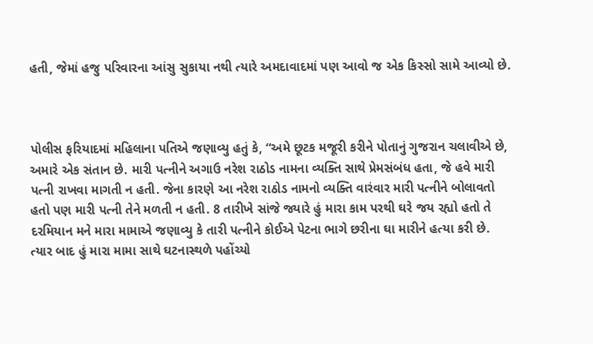હતી, જેમાં હજુ પરિવારના આંસુ સુકાયા નથી ત્યારે અમદાવાદમાં પણ આવો જ એક કિસ્સો સામે આવ્યો છે.



પોલીસ ફરિયાદમાં મહિલાના પતિએ જણાવ્યુ હતું કે, “અમે છૂટક મજૂરી કરીને પોતાનું ગુજરાન ચલાવીએ છે, અમારે એક સંતાન છે. મારી પત્નીને અગાઉ નરેશ રાઠોડ નામના વ્યક્તિ સાથે પ્રેમસંબંધ હતા, જે હવે મારી પત્ની રાખવા માગતી ન હતી. જેના કારણે આ નરેશ રાઠોડ નામનો વ્યક્તિ વારંવાર મારી પત્નીને બોલાવતો હતો પણ મારી પત્ની તેને મળતી ન હતી. 8 તારીખે સાંજે જ્યારે હું મારા કામ પરથી ઘરે જય રહ્યો હતો તે દરમિયાન મને મારા મામાએ જણાવ્યુ કે તારી પત્નીને કોઈએ પેટના ભાગે છરીના ઘા મારીને હત્યા કરી છે. ત્યાર બાદ હું મારા મામા સાથે ઘટનાસ્થળે પહોંચ્યો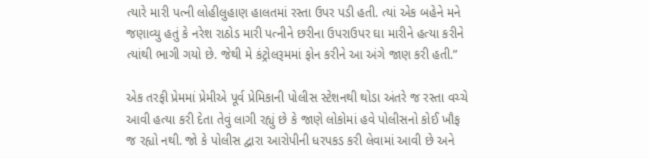ત્યારે મારી પત્ની લોહીલુહાણ હાલતમાં રસ્તા ઉપર પડી હતી. ત્યાં એક બહેને મને જણાવ્યુ હતું કે નરેશ રાઠોડ મારી પત્નીને છરીના ઉપરાઉપર ઘા મારીને હત્યા કરીને ત્યાંથી ભાગી ગયો છે. જેથી મે કંટ્રોલરૂમમાં ફોન કરીને આ અંગે જાણ કરી હતી.”

એક તરફી પ્રેમમાં પ્રેમીએ પૂર્વ પ્રેમિકાની પોલીસ સ્ટેશનથી થોડા અંતરે જ રસ્તા વચ્ચે આવી હત્યા કરી દેતા તેવું લાગી રહ્યું છે કે જાણે લોકોમાં હવે પોલીસનો કોઈ ખૌફ જ રહ્યો નથી. જો કે પોલીસ દ્વારા આરોપીની ધરપકડ કરી લેવામાં આવી છે અને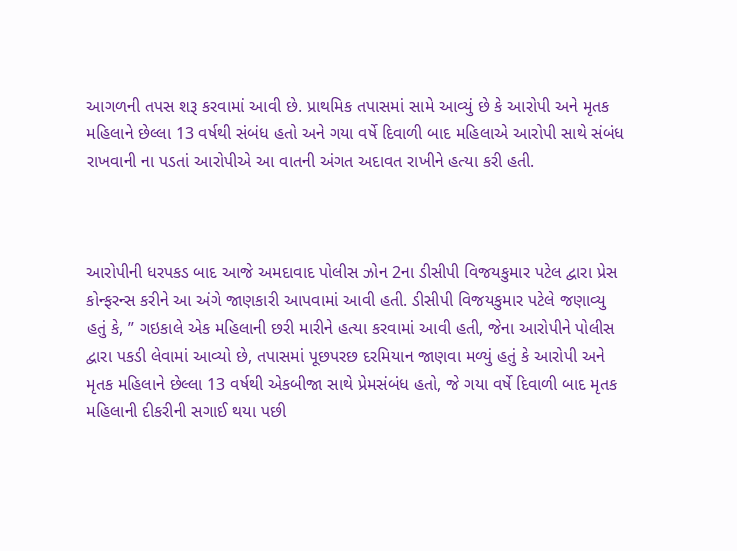આગળની તપસ શરૂ કરવામાં આવી છે. પ્રાથમિક તપાસમાં સામે આવ્યું છે કે આરોપી અને મૃતક મહિલાને છેલ્લા 13 વર્ષથી સંબંધ હતો અને ગયા વર્ષે દિવાળી બાદ મહિલાએ આરોપી સાથે સંબંધ રાખવાની ના પડતાં આરોપીએ આ વાતની અંગત અદાવત રાખીને હત્યા કરી હતી.



આરોપીની ધરપકડ બાદ આજે અમદાવાદ પોલીસ ઝોન 2ના ડીસીપી વિજયકુમાર પટેલ દ્વારા પ્રેસ કોન્ફરન્સ કરીને આ અંગે જાણકારી આપવામાં આવી હતી. ડીસીપી વિજયકુમાર પટેલે જણાવ્યુ હતું કે, ” ગઇકાલે એક મહિલાની છરી મારીને હત્યા કરવામાં આવી હતી, જેના આરોપીને પોલીસ દ્વારા પકડી લેવામાં આવ્યો છે, તપાસમાં પૂછપરછ દરમિયાન જાણવા મળ્યું હતું કે આરોપી અને મૃતક મહિલાને છેલ્લા 13 વર્ષથી એકબીજા સાથે પ્રેમસંબંધ હતો, જે ગયા વર્ષે દિવાળી બાદ મૃતક મહિલાની દીકરીની સગાઈ થયા પછી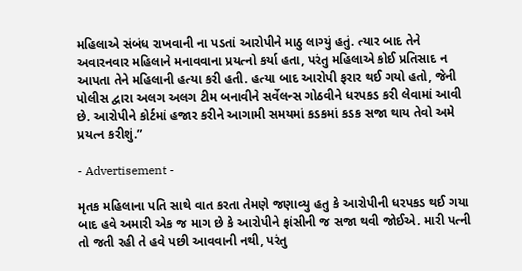મહિલાએ સંબંધ રાખવાની ના પડતાં આરોપીને માઠુ લાગ્યું હતું. ત્યાર બાદ તેને અવારનવાર મહિલાને મનાવવાના પ્રયત્નો કર્યા હતા, પરંતુ મહિલાએ કોઈ પ્રતિસાદ ન આપતા તેને મહિલાની હત્યા કરી હતી. હત્યા બાદ આરોપી ફરાર થઈ ગયો હતો, જેની પોલીસ દ્વારા અલગ અલગ ટીમ બનાવીને સર્વેલન્સ ગોઠવીને ધરપકડ કરી લેવામાં આવી છે. આરોપીને કોર્ટમાં હજાર કરીને આગામી સમયમાં કડકમાં કડક સજા થાય તેવો અમે પ્રયત્ન કરીશું.”

- Advertisement -

મૃતક મહિલાના પતિ સાથે વાત કરતા તેમણે જણાવ્યુ હતુ કે આરોપીની ધરપકડ થઈ ગયા બાદ હવે અમારી એક જ માગ છે કે આરોપીને ફાંસીની જ સજા થવી જોઈએ. મારી પત્ની તો જતી રહી તે હવે પછી આવવાની નથી, પરંતુ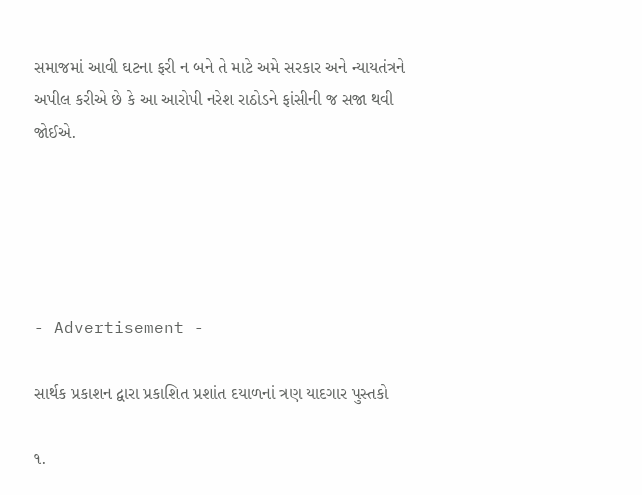સમાજમાં આવી ઘટના ફરી ન બને તે માટે અમે સરકાર અને ન્યાયતંત્રને અપીલ કરીએ છે કે આ આરોપી નરેશ રાઠોડને ફાંસીની જ સજા થવી જોઈએ.





- Advertisement -

સાર્થક પ્રકાશન દ્વારા પ્રકાશિત પ્રશાંત દયાળનાં ત્રણ યાદગાર પુસ્તકો

૧.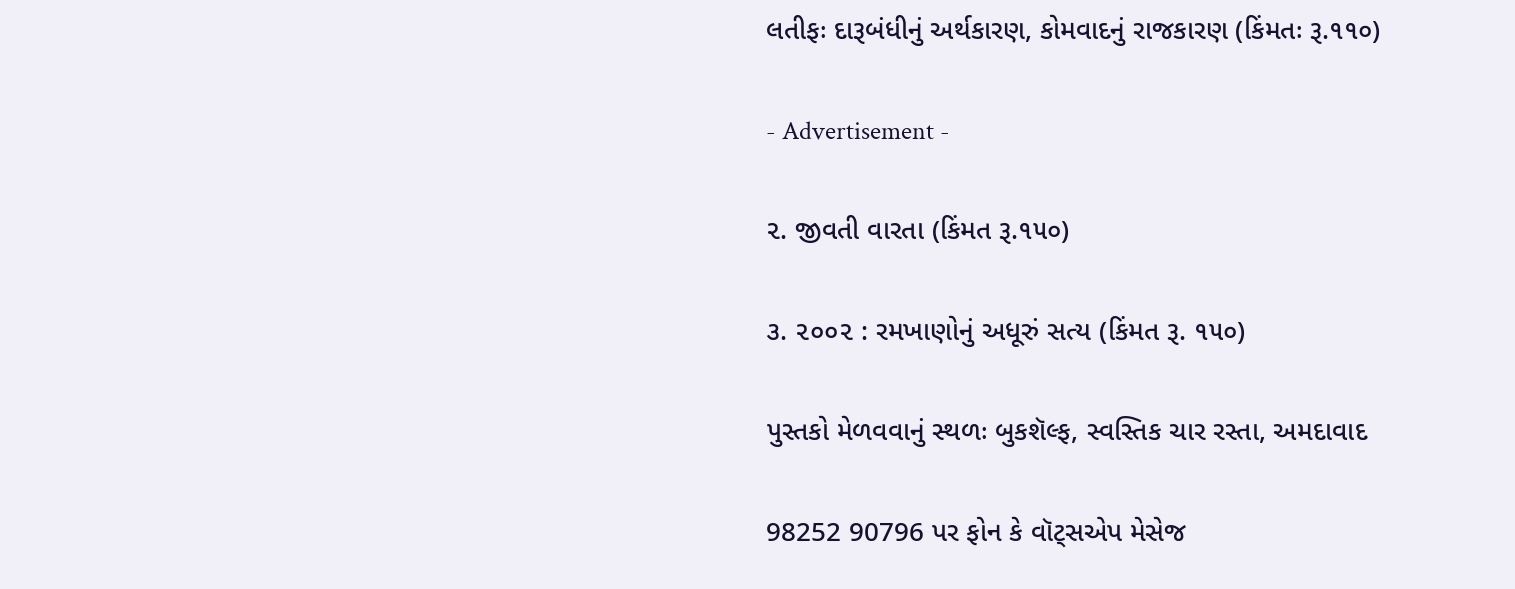લતીફઃ દારૂબંધીનું અર્થકારણ, કોમવાદનું રાજકારણ (કિંમતઃ રૂ.૧૧૦)

- Advertisement -

૨. જીવતી વારતા (કિંમત રૂ.૧૫૦)

૩. ૨૦૦૨ : રમખાણોનું અધૂરું સત્ય (કિંમત રૂ. ૧૫૦)

પુસ્તકો મેળવવાનું સ્થળઃ બુકશૅલ્ફ, સ્વસ્તિક ચાર રસ્તા, અમદાવાદ

98252 90796 પર ફોન કે વૉટ્સએપ મેસેજ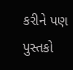કરીને પણ પુસ્તકો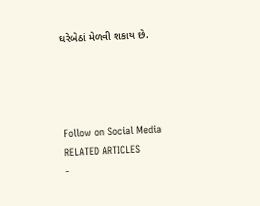ઘરેબેઠાં મેળવી શકાય છે.




Follow on Social Media
RELATED ARTICLES
-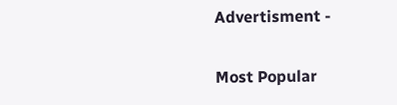Advertisment -

Most Popular